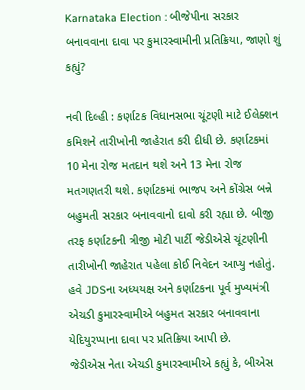Karnataka Election : બીજેપીના સરકાર બનાવવાના દાવા પર કુમારસ્વામીની પ્રતિક્રિયા, જાણો શું કહ્યું?

નવી દિલ્હી : કર્ણાટક વિધાનસભા ચૂંટણી માટે ઈલેક્શન કમિશને તારીખોની જાહેરાત કરી દીધી છે. કર્ણાટકમાં 10 મેના રોજ મતદાન થશે અને 13 મેના રોજ મતગણતરી થશે. કર્ણાટકમાં ભાજપ અને કોંગ્રેસ બન્ને બહુમતી સરકાર બનાવવાનો દાવો કરી રહ્યા છે. બીજી તરફ કર્ણાટકની ત્રીજી મોટી પાર્ટી જેડીએસે ચૂંટણીની તારીખોની જાહેરાત પહેલા કોઈ નિવેદન આપ્યુ નહોતું. હવે JDSના અધ્યયક્ષ અને કર્ણાટકના પૂર્વ મુખ્યમંત્રી એચડી કુમારસ્વામીએ બહુમત સરકાર બનાવવાના યેદિયુરપ્પાના દાવા પર પ્રતિક્રિયા આપી છે.
જેડીએસ નેતા એચડી કુમારસ્વામીએ કહ્યું કે, બીએસ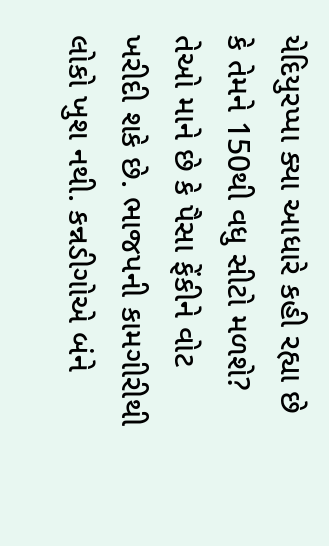યેદિયુરપ્પા ક્યા આધારે કહી રહ્યા છે કે તેમને 150થી વધુ સીટો મળશે? તેઓ માને છે કે પૈસા ફેંકીને વોટ ખરીદી શકે છે. ભાજપની કામગીરીથી લોકો ખુશ નથી. કન્નડીગોએ બંને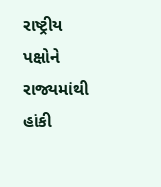રાષ્ટ્રીય પક્ષોને રાજ્યમાંથી હાંકી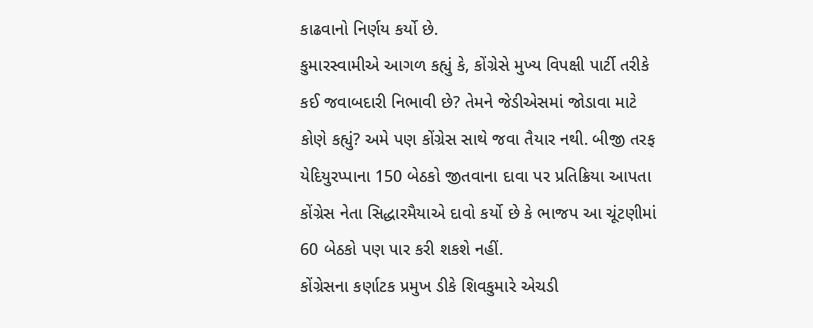કાઢવાનો નિર્ણય કર્યો છે.
કુમારસ્વામીએ આગળ કહ્યું કે, કોંગ્રેસે મુખ્ય વિપક્ષી પાર્ટી તરીકે કઈ જવાબદારી નિભાવી છે? તેમને જેડીએસમાં જોડાવા માટે કોણે કહ્યું? અમે પણ કોંગ્રેસ સાથે જવા તૈયાર નથી. બીજી તરફ યેદિયુરપ્પાના 150 બેઠકો જીતવાના દાવા પર પ્રતિક્રિયા આપતા કોંગ્રેસ નેતા સિદ્ધારમૈયાએ દાવો કર્યો છે કે ભાજપ આ ચૂંટણીમાં 60 બેઠકો પણ પાર કરી શકશે નહીં.
કોંગ્રેસના કર્ણાટક પ્રમુખ ડીકે શિવકુમારે એચડી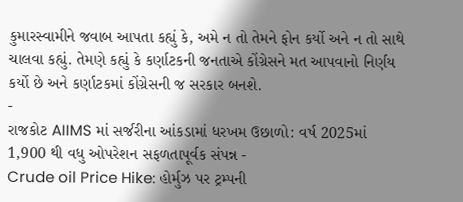કુમારસ્વામીને જવાબ આપતા કહ્યું કે, અમે ન તો તેમને ફોન કર્યો અને ન તો સાથે ચાલવા કહ્યું. તેમણે કહ્યું કે કર્ણાટકની જનતાએ કોંગ્રેસને મત આપવાનો નિર્ણય કર્યો છે અને કર્ણાટકમાં કોંગ્રેસની જ સરકાર બનશે.
-
રાજકોટ AIIMS માં સર્જરીના આંકડામાં ધરખમ ઉછાળો: વર્ષ 2025માં 1,900 થી વધુ ઓપરેશન સફળતાપૂર્વક સંપન્ન -
Crude oil Price Hike: હોર્મુઝ પર ટ્રમ્પની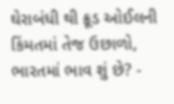ઘેરાબંધી થી ક્રૂડ ઓઈલની કિંમતમાં તેજ ઉછાળો, ભારતમાં ભાવ શું છે? -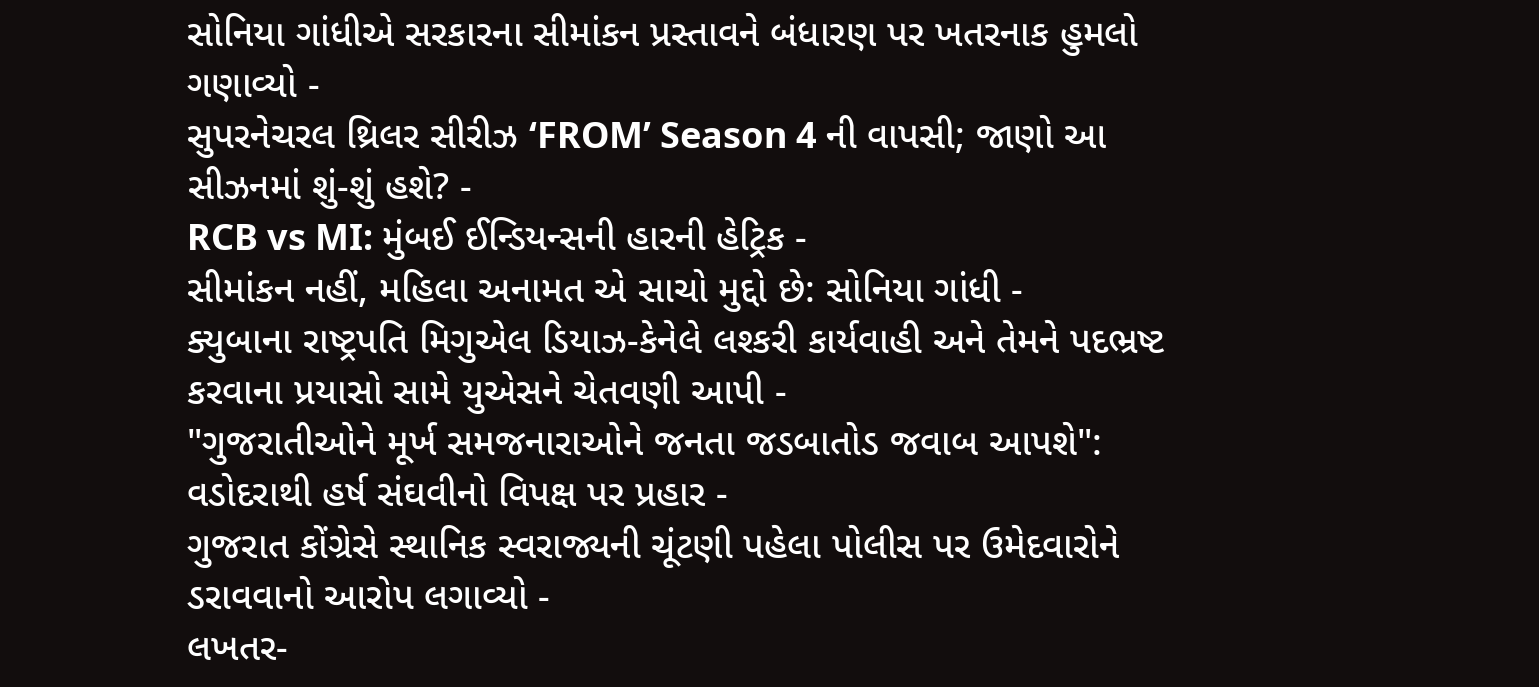સોનિયા ગાંધીએ સરકારના સીમાંકન પ્રસ્તાવને બંધારણ પર ખતરનાક હુમલો ગણાવ્યો -
સુપરનેચરલ થ્રિલર સીરીઝ ‘FROM’ Season 4 ની વાપસી; જાણો આ સીઝનમાં શું-શું હશે? -
RCB vs MI: મુંબઈ ઈન્ડિયન્સની હારની હેટ્રિક -
સીમાંકન નહીં, મહિલા અનામત એ સાચો મુદ્દો છે: સોનિયા ગાંધી -
ક્યુબાના રાષ્ટ્રપતિ મિગુએલ ડિયાઝ-કેનેલે લશ્કરી કાર્યવાહી અને તેમને પદભ્રષ્ટ કરવાના પ્રયાસો સામે યુએસને ચેતવણી આપી -
"ગુજરાતીઓને મૂર્ખ સમજનારાઓને જનતા જડબાતોડ જવાબ આપશે": વડોદરાથી હર્ષ સંઘવીનો વિપક્ષ પર પ્રહાર -
ગુજરાત કોંગ્રેસે સ્થાનિક સ્વરાજ્યની ચૂંટણી પહેલા પોલીસ પર ઉમેદવારોને ડરાવવાનો આરોપ લગાવ્યો -
લખતર-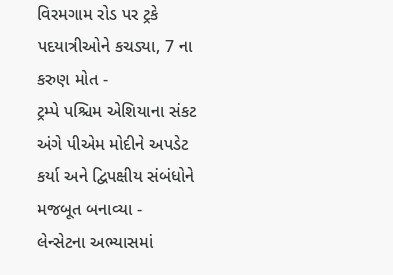વિરમગામ રોડ પર ટ્રકે પદયાત્રીઓને કચડ્યા, 7 ના કરુણ મોત -
ટ્રમ્પે પશ્ચિમ એશિયાના સંકટ અંગે પીએમ મોદીને અપડેટ કર્યા અને દ્વિપક્ષીય સંબંધોને મજબૂત બનાવ્યા -
લેન્સેટના અભ્યાસમાં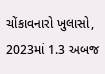ચોંકાવનારો ખુલાસો, 2023માં 1.3 અબજ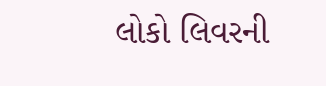લોકો લિવરની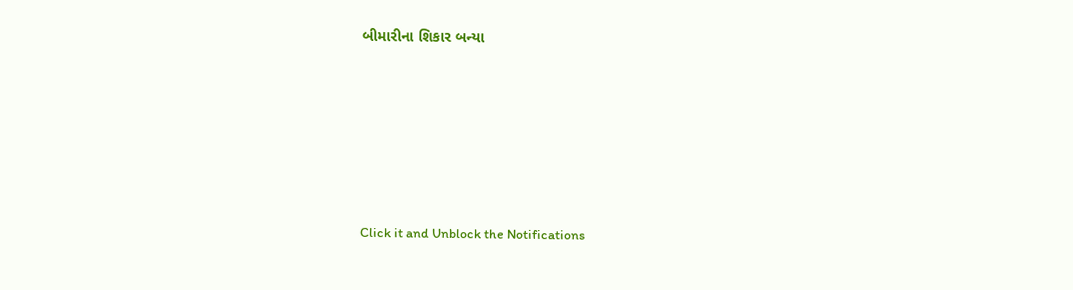બીમારીના શિકાર બન્યા






Click it and Unblock the Notifications